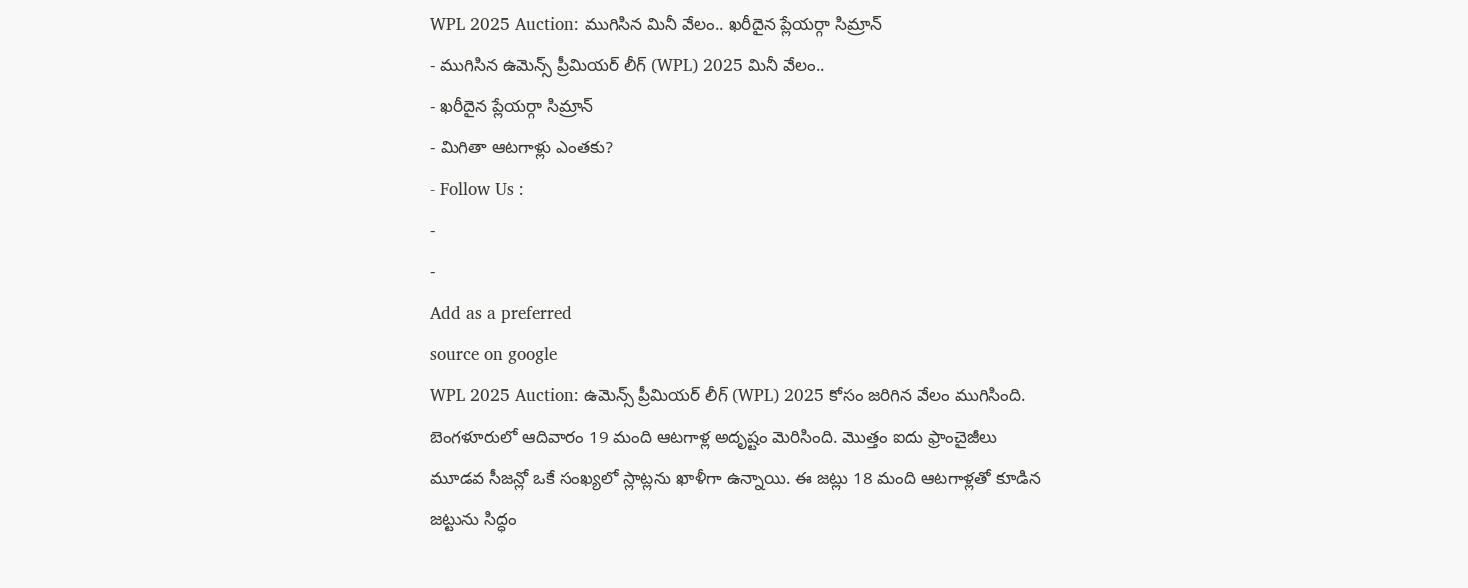WPL 2025 Auction: ముగిసిన మినీ వేలం.. ఖరీదైన ప్లేయర్గా సిమ్రాన్
- ముగిసిన ఉమెన్స్ ప్రీమియర్ లీగ్ (WPL) 2025 మినీ వేలం..
- ఖరీదైన ప్లేయర్గా సిమ్రాన్
- మిగితా ఆటగాళ్లు ఎంతకు?
- Follow Us :
-
-
Add as a preferred
source on google
WPL 2025 Auction: ఉమెన్స్ ప్రీమియర్ లీగ్ (WPL) 2025 కోసం జరిగిన వేలం ముగిసింది. బెంగళూరులో ఆదివారం 19 మంది ఆటగాళ్ల అదృష్టం మెరిసింది. మొత్తం ఐదు ఫ్రాంచైజీలు మూడవ సీజన్లో ఒకే సంఖ్యలో స్లాట్లను ఖాళీగా ఉన్నాయి. ఈ జట్లు 18 మంది ఆటగాళ్లతో కూడిన జట్టును సిద్ధం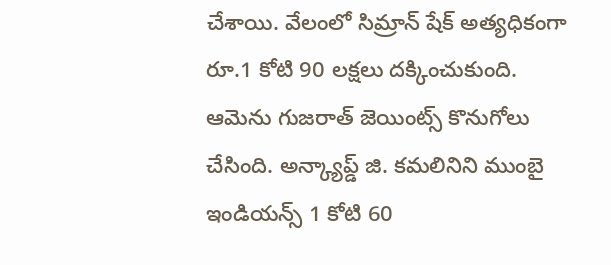చేశాయి. వేలంలో సిమ్రాన్ షేక్ అత్యధికంగా రూ.1 కోటి 90 లక్షలు దక్కించుకుంది. ఆమెను గుజరాత్ జెయింట్స్ కొనుగోలు చేసింది. అన్క్యాప్డ్ జి. కమలినిని ముంబై ఇండియన్స్ 1 కోటి 60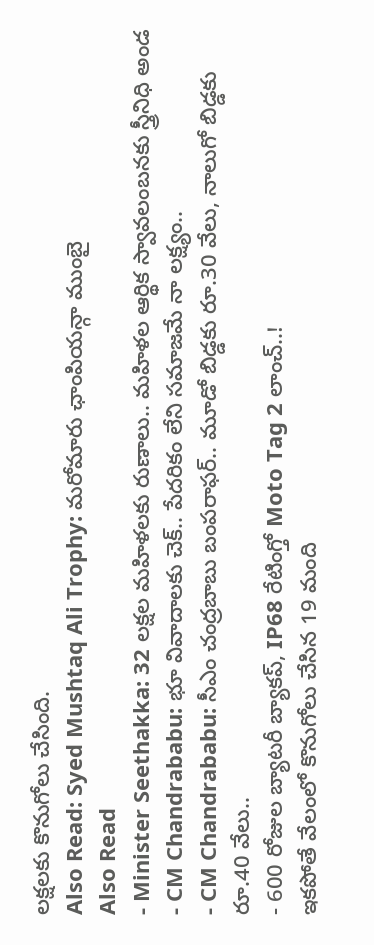లక్షలకు కొనుగోలు చేసింది.
Also Read: Syed Mushtaq Ali Trophy: మరోమారు ఛాంపియన్గా ముంబై
Also Read
- Minister Seethakka: 32 లక్షల మహిళలకు రుణాలు.. మహిళల ఆర్థిక స్వావలంబనకు స్త్రీనిధి అండ
- CM Chandrababu: భూ వివాదాలకు చెక్.. పేదరికం లేని సమాజమే నా లక్ష్యం..
- CM Chandrababu: సీఎం చంద్రబాబు బంపరాఫర్.. మూడో బిడ్డకు రూ.30 వేలు, నాలుగో బిడ్డకు రూ.40 వేలు..
- 600 రోజుల బ్యాటరీ బ్యాకప్, IP68 రేటింగ్తో Moto Tag 2 లాంచ్..!
ఇకపోతే వేలంలో కొనుగోలు చేసిన 19 మంది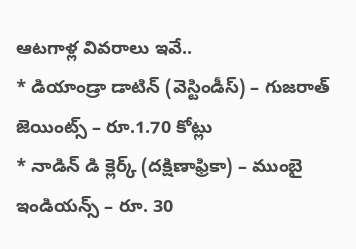ఆటగాళ్ల వివరాలు ఇవే..
* డియాండ్రా డాటిన్ (వెస్టిండీస్) – గుజరాత్ జెయింట్స్ – రూ.1.70 కోట్లు
* నాడిన్ డి క్లెర్క్ (దక్షిణాఫ్రికా) – ముంబై ఇండియన్స్ – రూ. 30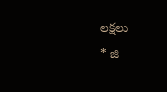లక్షలు
* జి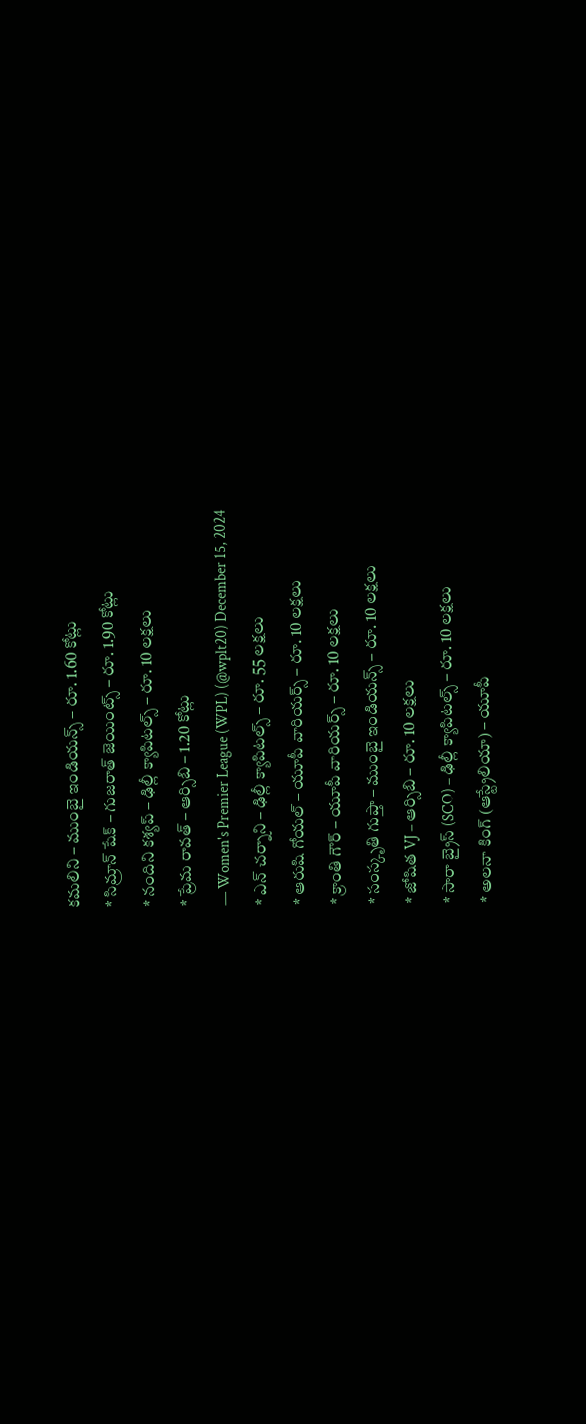కమలిని – ముంబై ఇండియన్స్ – రూ. 1.60 కోట్లు
* సిమ్రాన్ షేక్ – గుజరాత్ జెయింట్స్ – రూ. 1.90 కోట్లు
* నందిని కశ్యప్ – ఢిల్లీ క్యాపిటల్స్ – రూ. 10 లక్షలు
* ప్రేమ రావత్ – ఆర్సిబి – 1.20 కోట్లు
— Women's Premier League (WPL) (@wplt20) December 15, 2024
* ఎన్ చర్నాని – ఢిల్లీ క్యాపిటల్స్ – రూ. 55 లక్షలు
* ఆరుషి గోయల్ – యూపీ వారియర్స్ – రూ. 10 లక్షలు
* క్రాంతి గౌర్ – యూపీ వారియర్స్ – రూ. 10 లక్షలు
* సంస్కృతి గుప్తా – ముంబై ఇండియన్స్ – రూ. 10 లక్షలు
* జోషిత VJ – ఆర్సిబి – రూ. 10 లక్షలు
* సారా బ్రైస్ (SCO) – ఢిల్లీ క్యాపిటల్స్ – రూ. 10 లక్షలు
* అలనా కింగ్ (ఆస్ట్రేలియా) – యూపీ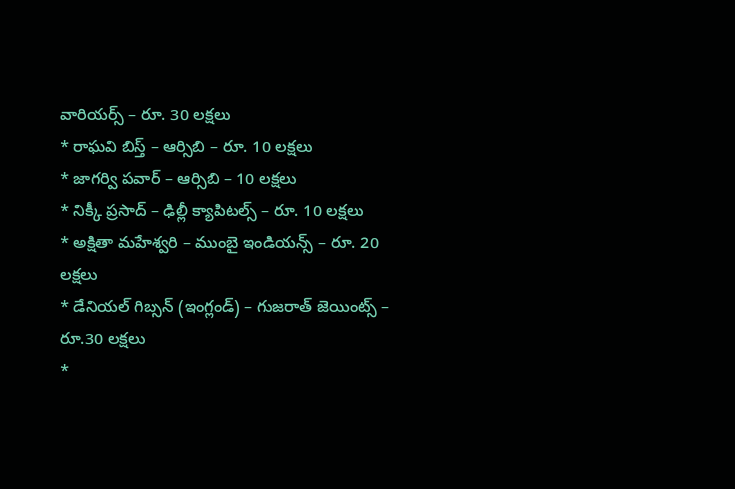వారియర్స్ – రూ. 30 లక్షలు
* రాఘవి బిస్త్ – ఆర్సిబి – రూ. 10 లక్షలు
* జాగర్వి పవార్ – ఆర్సిబి – 10 లక్షలు
* నిక్కీ ప్రసాద్ – ఢిల్లీ క్యాపిటల్స్ – రూ. 10 లక్షలు
* అక్షితా మహేశ్వరి – ముంబై ఇండియన్స్ – రూ. 20 లక్షలు
* డేనియల్ గిబ్సన్ (ఇంగ్లండ్) – గుజరాత్ జెయింట్స్ – రూ.30 లక్షలు
*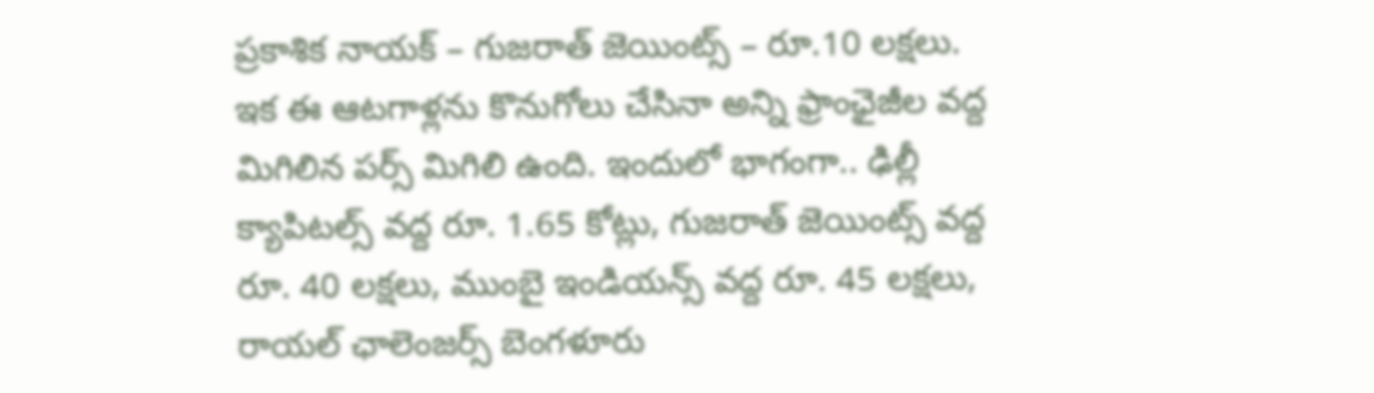ప్రకాశిక నాయక్ – గుజరాత్ జెయింట్స్ – రూ.10 లక్షలు.
ఇక ఈ ఆటగాళ్లను కొనుగోలు చేసినా అన్ని ఫ్రాంఛైజీల వద్ద మిగిలిన పర్స్ మిగిలి ఉంది. ఇందులో భాగంగా.. ఢిల్లీ క్యాపిటల్స్ వద్ద రూ. 1.65 కోట్లు, గుజరాత్ జెయింట్స్ వద్ద రూ. 40 లక్షలు, ముంబై ఇండియన్స్ వద్ద రూ. 45 లక్షలు, రాయల్ ఛాలెంజర్స్ బెంగళూరు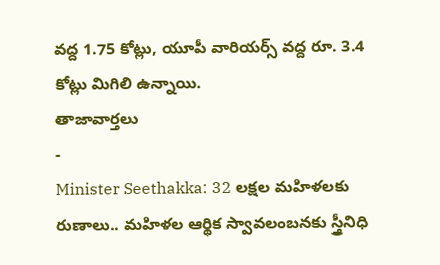వద్ద 1.75 కోట్లు, యూపీ వారియర్స్ వద్ద రూ. 3.4 కోట్లు మిగిలి ఉన్నాయి.
తాజావార్తలు
-
Minister Seethakka: 32 లక్షల మహిళలకు రుణాలు.. మహిళల ఆర్థిక స్వావలంబనకు స్త్రీనిధి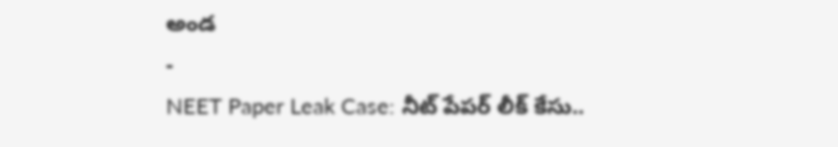అండ
-
NEET Paper Leak Case: నీట్ పేపర్ లీక్ కేసు..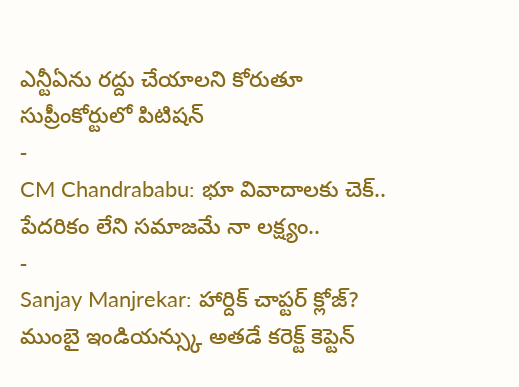ఎన్టీఏను రద్దు చేయాలని కోరుతూ సుప్రీంకోర్టులో పిటిషన్
-
CM Chandrababu: భూ వివాదాలకు చెక్.. పేదరికం లేని సమాజమే నా లక్ష్యం..
-
Sanjay Manjrekar: హార్దిక్ చాప్టర్ క్లోజ్? ముంబై ఇండియన్స్కు అతడే కరెక్ట్ కెప్టెన్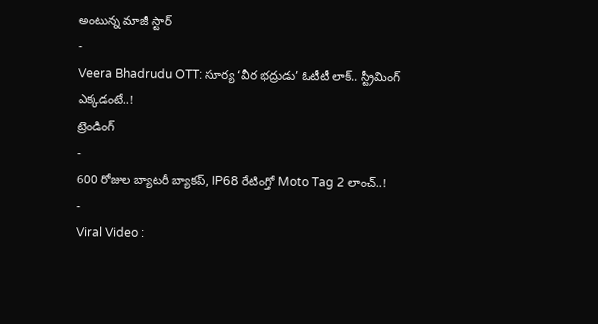అంటున్న మాజీ స్టార్
-
Veera Bhadrudu OTT: సూర్య ‘వీర భద్రుడు’ ఓటీటీ లాక్.. స్ట్రీమింగ్ ఎక్కడంటే..!
ట్రెండింగ్
-
600 రోజుల బ్యాటరీ బ్యాకప్, IP68 రేటింగ్తో Moto Tag 2 లాంచ్..!
-
Viral Video :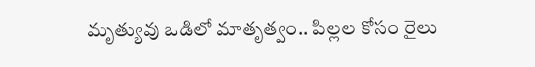మృత్యువు ఒడిలో మాతృత్వం.. పిల్లల కోసం రైలు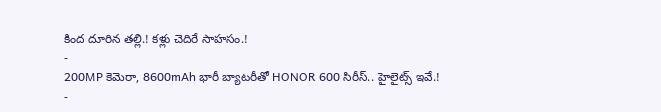కింద దూరిన తల్లి.! కళ్లు చెదిరే సాహసం.!
-
200MP కెమెరా, 8600mAh భారీ బ్యాటరీతో HONOR 600 సిరీస్.. హైలైట్స్ ఇవే.!
-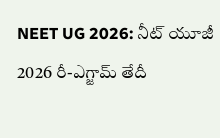NEET UG 2026: నీట్ యూజీ 2026 రీ-ఎగ్జామ్ తేదీ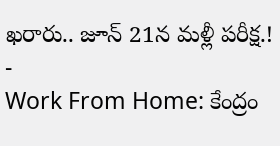ఖరారు.. జూన్ 21న మళ్లీ పరీక్ష.!
-
Work From Home: కేంద్రం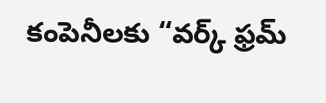కంపెనీలకు “వర్క్ ఫ్రమ్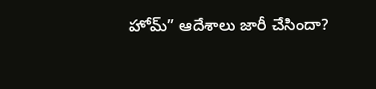హోమ్” ఆదేశాలు జారీ చేసిందా?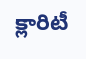క్లారిటీ